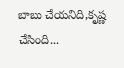బాబు చేయనిది,కృష్ణ చేసింది...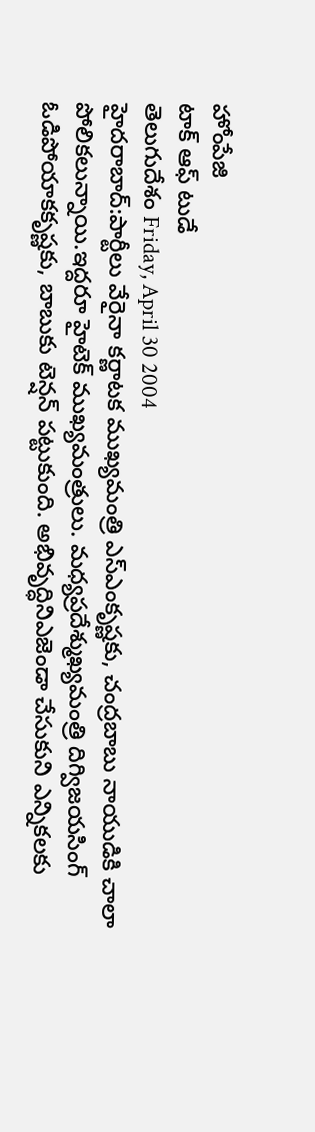హోంపేజి
టాక్ ఆఫ్ టుడే
తెలుగుదేశం Friday, April 30 2004
హైదరాబాద్:పార్టీలు వేరైనా కర్ణాటక ముఖ్యమంత్రి ఎస్ఎంకృష్ణకు, చంద్రబాబు నాయుడికి చాలా పోలికలున్నాయి.ఇద్దరూ హైటెక్ ముఖ్యమంత్రులు. మధ్యప్రదేశ్ముఖ్యమంత్రి దిగ్విజయసింగ్ ఓడిపోయాకకృష్ణకు, బాబుకు టెన్షన్ పట్టుకుంది. అభివృద్ధినిఎజెండా చేసుకుని ఎన్నికలకు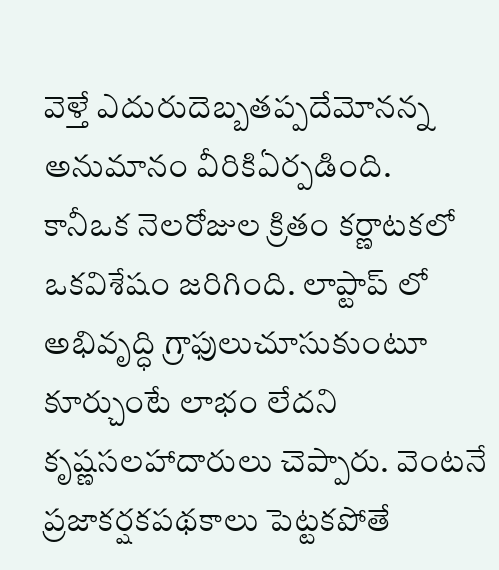వెళ్తే ఎదురుదెబ్బతప్పదేమోనన్న అనుమానం వీరికిఏర్పడింది.
కానీఒక నెలరోజుల క్రితం కర్ణాటకలో ఒకవిశేషం జరిగింది. లాప్టాప్ లో అభివృద్ధి గ్రాఫులుచూసుకుంటూ కూర్చుంటే లాభం లేదని కృష్ణసలహాదారులు చెప్పారు. వెంటనే ప్రజాకర్షకపథకాలు పెట్టకపోతే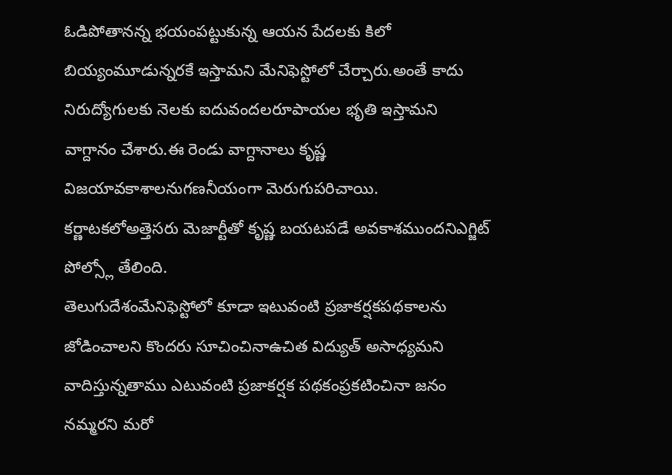ఓడిపోతానన్న భయంపట్టుకున్న ఆయన పేదలకు కిలో బియ్యంమూడున్నరకే ఇస్తామని మేనిఫెస్టోలో చేర్చారు.అంతే కాదు నిరుద్యోగులకు నెలకు ఐదువందలరూపాయల భృతి ఇస్తామని వాగ్దానం చేశారు.ఈ రెండు వాగ్దానాలు కృష్ణ విజయావకాశాలనుగణనీయంగా మెరుగుపరిచాయి. కర్ణాటకలోఅత్తెసరు మెజార్టీతో కృష్ణ బయటపడే అవకాశముందనిఎగ్జిట్ పోల్స్లో తేలింది.
తెలుగుదేశంమేనిఫెస్టోలో కూడా ఇటువంటి ప్రజాకర్షకపథకాలను జోడించాలని కొందరు సూచించినాఉచిత విద్యుత్ అసాధ్యమని వాదిస్తున్నతాము ఎటువంటి ప్రజాకర్షక పథకంప్రకటించినా జనం నమ్మరని మరో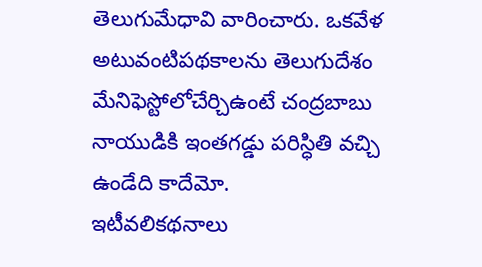తెలుగుమేధావి వారించారు. ఒకవేళ అటువంటిపథకాలను తెలుగుదేశం మేనిఫెస్టోలోచేర్చిఉంటే చంద్రబాబు నాయుడికి ఇంతగడ్డు పరిస్ధితి వచ్చి ఉండేది కాదేమో.
ఇటీవలికథనాలు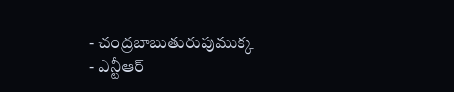- చంద్రబాబుతురుపుముక్క
- ఎన్టీఆర్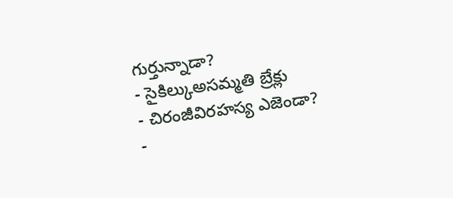గుర్తున్నాడా?
- సైకిల్కుఅసమ్మతి బ్రేక్లు
- చిరంజీవిరహస్య ఎజెండా?
-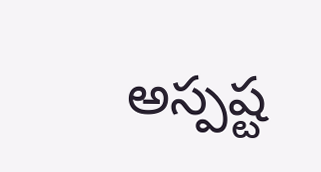అస్పష్ట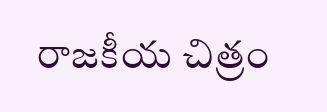రాజకీయ చిత్రం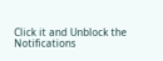Click it and Unblock the Notifications